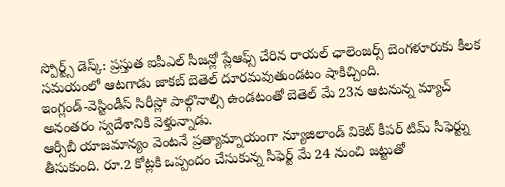స్పోర్ట్స్ డెస్క్: ప్రస్తుత ఐపీఎల్ సీజన్లో ప్లేఆఫ్స్ చేరిన రాయల్ ఛాలెంజర్స్ బెంగళూరుకు కీలక సమయంలో ఆటగాడు జాకబ్ బెతెల్ దూరమవుతుండటం షాకిచ్చింది.
ఇంగ్లండ్-వెస్టిండీస్ సిరీస్లో పాల్గొనాల్సి ఉండటంతో బెతెల్ మే 23న ఆటనున్న మ్యాచ్ అనంతరం స్వదేశానికి వెళ్తున్నాడు.
ఆర్సీబీ యాజమాన్యం వెంటనే ప్రత్యామ్నాయంగా న్యూజిలాండ్ వికెట్ కీపర్ టిమ్ సీఫెర్ట్ను తీసుకుంది. రూ.2 కోట్లకి ఒప్పందం చేసుకున్న సీఫెర్ట్ మే 24 నుంచి జట్టుతో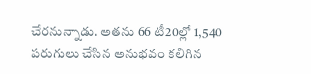చేరనున్నాడు. అతను 66 టీ20ల్లో 1,540 పరుగులు చేసిన అనుభవం కలిగిన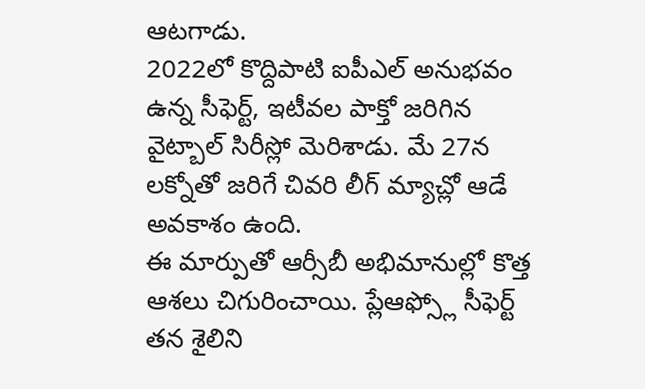ఆటగాడు.
2022లో కొద్దిపాటి ఐపీఎల్ అనుభవం ఉన్న సీఫెర్ట్, ఇటీవల పాక్తో జరిగిన వైట్బాల్ సిరీస్లో మెరిశాడు. మే 27న లక్నోతో జరిగే చివరి లీగ్ మ్యాచ్లో ఆడే అవకాశం ఉంది.
ఈ మార్పుతో ఆర్సీబీ అభిమానుల్లో కొత్త ఆశలు చిగురించాయి. ప్లేఆఫ్స్లో సీఫెర్ట్ తన శైలిని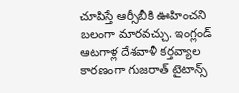చూపిస్తే ఆర్సీబీకి ఊహించని బలంగా మారవచ్చు. ఇంగ్లండ్ ఆటగాళ్ల దేశవాళీ కర్తవ్యాల కారణంగా గుజరాత్ టైటాన్స్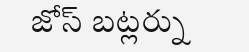జోస్ బట్లర్ను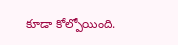కూడా కోల్పోయింది.